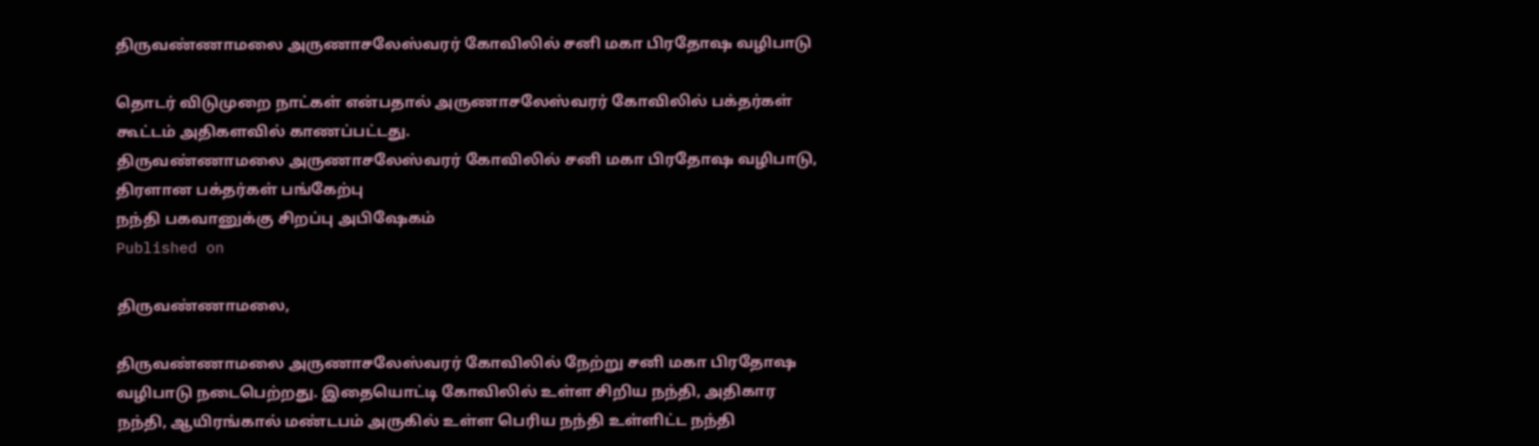திருவண்ணாமலை அருணாசலேஸ்வரர் கோவிலில் சனி மகா பிரதோஷ வழிபாடு

தொடர் விடுமுறை நாட்கள் என்பதால் அருணாசலேஸ்வரர் கோவிலில் பக்தர்கள் கூட்டம் அதிகளவில் காணப்பட்டது.
திருவண்ணாமலை அருணாசலேஸ்வரர் கோவிலில் சனி மகா பிரதோஷ வழிபாடு, திரளான பக்தர்கள் பங்கேற்பு
நந்தி பகவானுக்கு சிறப்பு அபிஷேகம்
Published on

திருவண்ணாமலை,

திருவண்ணாமலை அருணாசலேஸ்வரர் கோவிலில் நேற்று சனி மகா பிரதோஷ வழிபாடு நடைபெற்றது. இதையொட்டி கோவிலில் உள்ள சிறிய நந்தி, அதிகார நந்தி, ஆயிரங்கால் மண்டபம் அருகில் உள்ள பெரிய நந்தி உள்ளிட்ட நந்தி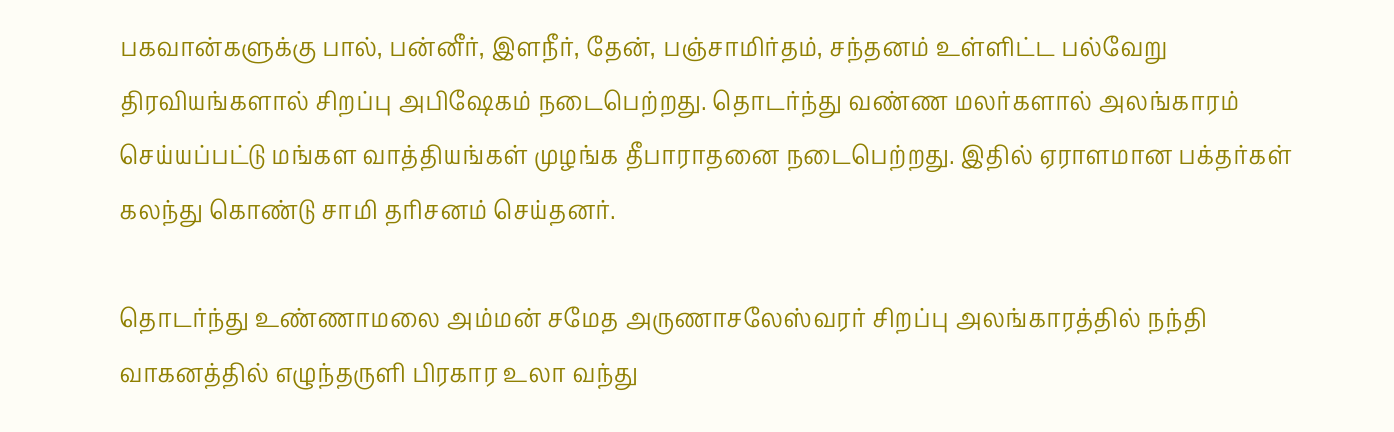பகவான்களுக்கு பால், பன்னீர், இளநீர், தேன், பஞ்சாமிர்தம், சந்தனம் உள்ளிட்ட பல்வேறு திரவியங்களால் சிறப்பு அபிஷேகம் நடைபெற்றது. தொடர்ந்து வண்ண மலர்களால் அலங்காரம் செய்யப்பட்டு மங்கள வாத்தியங்கள் முழங்க தீபாராதனை நடைபெற்றது. இதில் ஏராளமான பக்தர்கள் கலந்து கொண்டு சாமி தரிசனம் செய்தனர்.

தொடர்ந்து உண்ணாமலை அம்மன் சமேத அருணாசலேஸ்வரர் சிறப்பு அலங்காரத்தில் நந்தி வாகனத்தில் எழுந்தருளி பிரகார உலா வந்து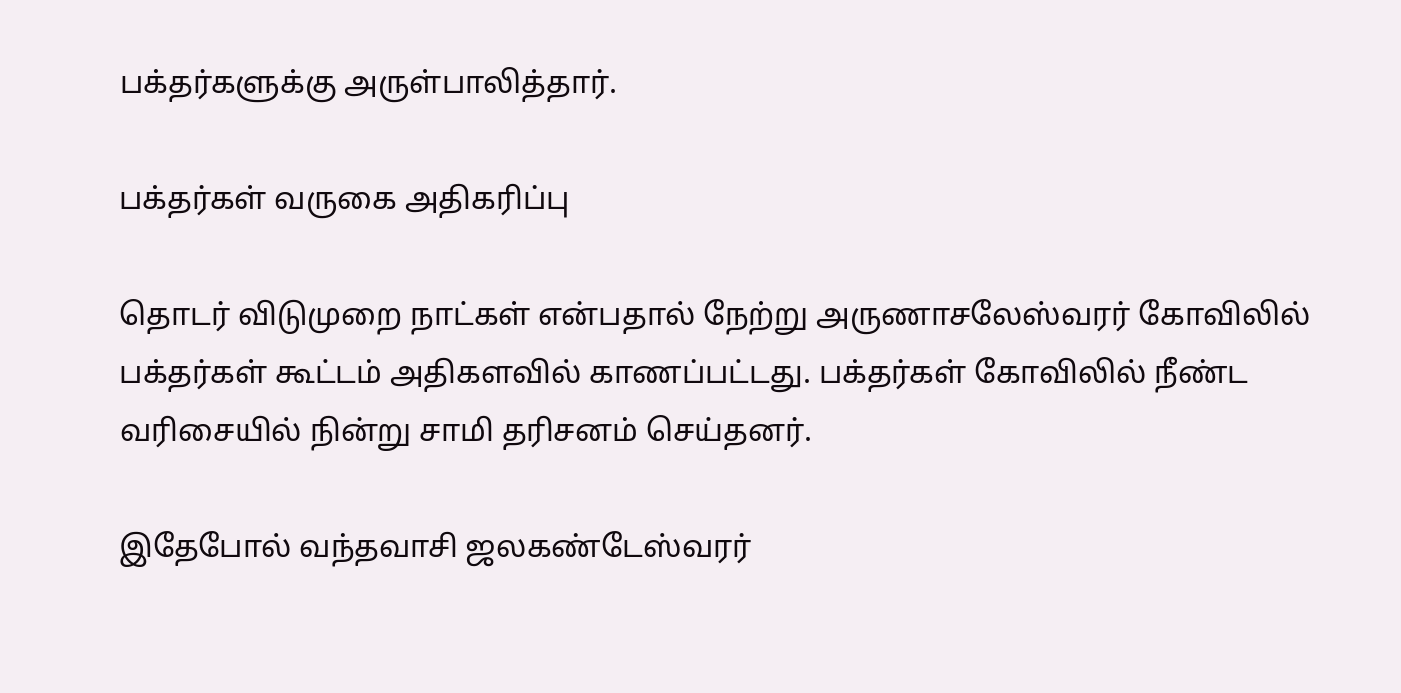பக்தர்களுக்கு அருள்பாலித்தார்.

பக்தர்கள் வருகை அதிகரிப்பு

தொடர் விடுமுறை நாட்கள் என்பதால் நேற்று அருணாசலேஸ்வரர் கோவிலில் பக்தர்கள் கூட்டம் அதிகளவில் காணப்பட்டது. பக்தர்கள் கோவிலில் நீண்ட வரிசையில் நின்று சாமி தரிசனம் செய்தனர்.

இதேபோல் வந்தவாசி ஜலகண்டேஸ்வரர்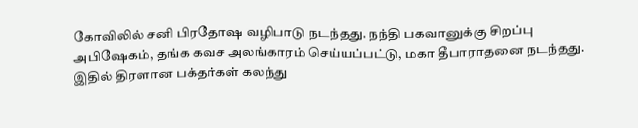கோவிலில் சனி பிரதோஷ வழிபாடு நடந்தது. நந்தி பகவானுக்கு சிறப்பு அபிஷேகம், தங்க கவச அலங்காரம் செய்யப்பட்டு, மகா தீபாராதனை நடந்தது. இதில் திரளான பக்தர்கள் கலந்து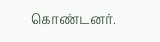கொண்டனர்.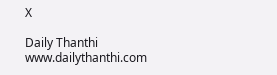X

Daily Thanthi
www.dailythanthi.com